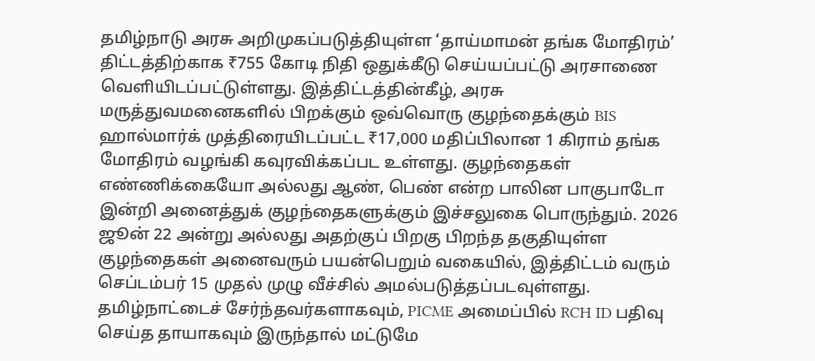தமிழ்நாடு அரசு அறிமுகப்படுத்தியுள்ள ‘தாய்மாமன் தங்க மோதிரம்’ திட்டத்திற்காக ₹755 கோடி நிதி ஒதுக்கீடு செய்யப்பட்டு அரசாணை வெளியிடப்பட்டுள்ளது. இத்திட்டத்தின்கீழ், அரசு மருத்துவமனைகளில் பிறக்கும் ஒவ்வொரு குழந்தைக்கும் BIS ஹால்மார்க் முத்திரையிடப்பட்ட ₹17,000 மதிப்பிலான 1 கிராம் தங்க மோதிரம் வழங்கி கவுரவிக்கப்பட உள்ளது. குழந்தைகள் எண்ணிக்கையோ அல்லது ஆண், பெண் என்ற பாலின பாகுபாடோ இன்றி அனைத்துக் குழந்தைகளுக்கும் இச்சலுகை பொருந்தும். 2026 ஜூன் 22 அன்று அல்லது அதற்குப் பிறகு பிறந்த தகுதியுள்ள குழந்தைகள் அனைவரும் பயன்பெறும் வகையில், இத்திட்டம் வரும் செப்டம்பர் 15 முதல் முழு வீச்சில் அமல்படுத்தப்படவுள்ளது.
தமிழ்நாட்டைச் சேர்ந்தவர்களாகவும், PICME அமைப்பில் RCH ID பதிவு செய்த தாயாகவும் இருந்தால் மட்டுமே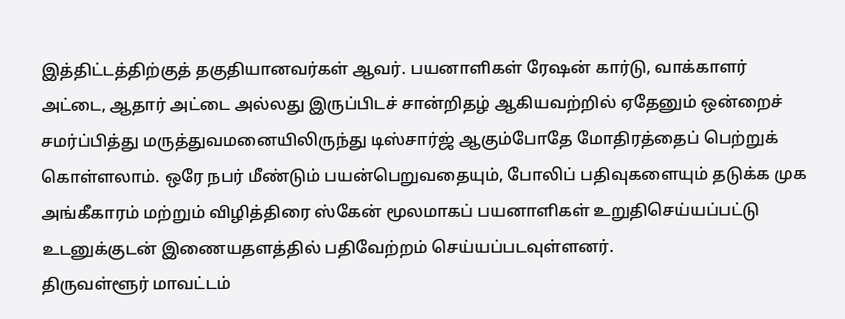இத்திட்டத்திற்குத் தகுதியானவர்கள் ஆவர். பயனாளிகள் ரேஷன் கார்டு, வாக்காளர் அட்டை, ஆதார் அட்டை அல்லது இருப்பிடச் சான்றிதழ் ஆகியவற்றில் ஏதேனும் ஒன்றைச் சமர்ப்பித்து மருத்துவமனையிலிருந்து டிஸ்சார்ஜ் ஆகும்போதே மோதிரத்தைப் பெற்றுக் கொள்ளலாம். ஒரே நபர் மீண்டும் பயன்பெறுவதையும், போலிப் பதிவுகளையும் தடுக்க முக அங்கீகாரம் மற்றும் விழித்திரை ஸ்கேன் மூலமாகப் பயனாளிகள் உறுதிசெய்யப்பட்டு உடனுக்குடன் இணையதளத்தில் பதிவேற்றம் செய்யப்படவுள்ளனர்.
திருவள்ளூர் மாவட்டம்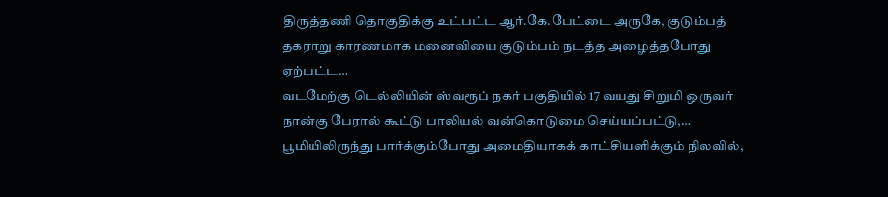திருத்தணி தொகுதிக்கு உட்பட்ட ஆர்.கே.பேட்டை அருகே, குடும்பத் தகராறு காரணமாக மனைவியை குடும்பம் நடத்த அழைத்தபோது ஏற்பட்ட…
வடமேற்கு டெல்லியின் ஸ்வரூப் நகர் பகுதியில் 17 வயது சிறுமி ஒருவர் நான்கு பேரால் கூட்டு பாலியல் வன்கொடுமை செய்யப்பட்டு,…
பூமியிலிருந்து பார்க்கும்போது அமைதியாகக் காட்சியளிக்கும் நிலவில்,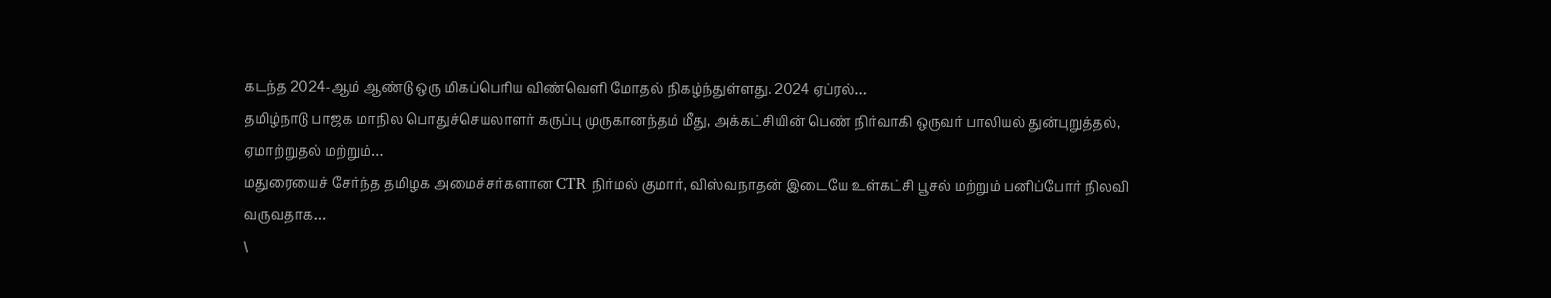கடந்த 2024-ஆம் ஆண்டு ஒரு மிகப்பெரிய விண்வெளி மோதல் நிகழ்ந்துள்ளது. 2024 ஏப்ரல்…
தமிழ்நாடு பாஜக மாநில பொதுச்செயலாளர் கருப்பு முருகானந்தம் மீது, அக்கட்சியின் பெண் நிர்வாகி ஒருவர் பாலியல் துன்புறுத்தல், ஏமாற்றுதல் மற்றும்…
மதுரையைச் சேர்ந்த தமிழக அமைச்சர்களான CTR நிர்மல் குமார், விஸ்வநாதன் இடையே உள்கட்சி பூசல் மற்றும் பனிப்போர் நிலவி வருவதாக…
\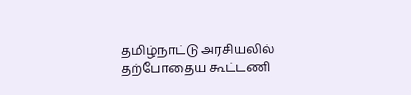தமிழ்நாட்டு அரசியலில் தற்போதைய கூட்டணி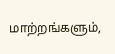மாற்றங்களும்,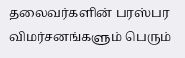தலைவர்களின் பரஸ்பர விமர்சனங்களும் பெரும்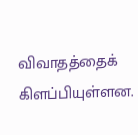விவாதத்தைக் கிளப்பியுள்ளன.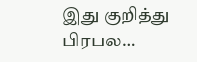இது குறித்து பிரபல…